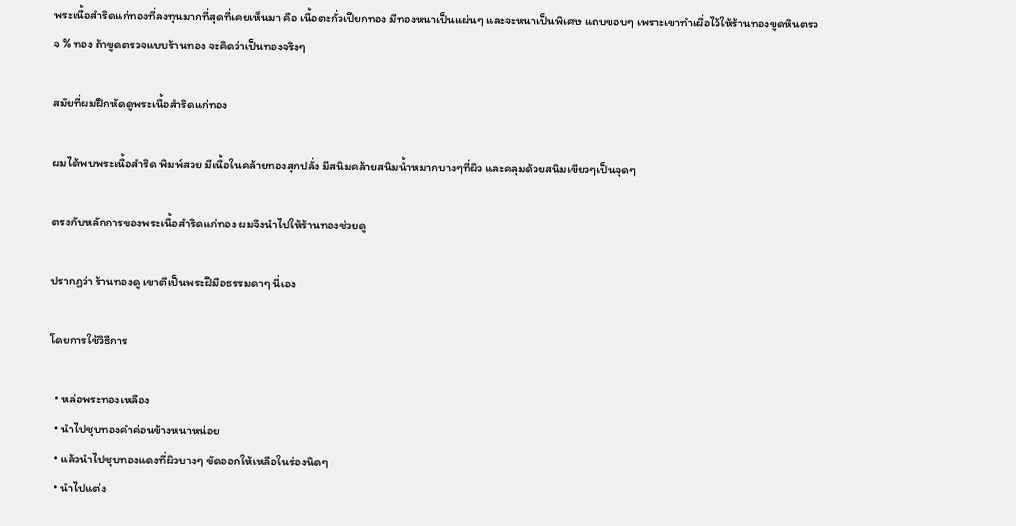พระเนื้อสำริดแก่ทองที่ลงทุนมากที่สุดที่เคยเห็นมา คือ เนื้อตะกั่วเปียกทอง มีทองหนาเป็นแผ่นๆ และจะหนาเป็นพิเศษ แถบขอบๆ เพราะเขาทำเผื่อไว้ให้ร้านทองขูดหินตรวจ % ทอง ถ้าขูดตรวจแบบร้านทอง จะคิดว่าเป็นทองจริงๆ

สมัยที่ผมฝึกหัดดูพระเนื้อสำริดแก่ทอง

ผมได้พบพระเนื้อสำริด พิมพ์สวย มีเนื้อในคล้ายทองสุกปลั่ง มีสนิมคล้ายสนิมน้ำหมากบางๆที่ผิว และคลุมด้วยสนิมเขียวๆเป็นจุดๆ

ตรงกับหลักการของพระเนื้อสำริดแก่ทอง ผมจึงนำไปให้ร้านทองช่วยดู

ปรากฏว่า ร้านทองดู เขาตีเป็นพระฝีมือธรรมดาๆ นี่เอง

โดยการใช้วิธีการ

  • หล่อพระทองเหลือง
  • นำไปชุบทองคำค่อนข้างหนาหน่อย
  • แล้วนำไปชุบทองแดงที่ผิวบางๆ ขัดออกให้เหลือในร่องนิดๆ
  • นำไปแต่ง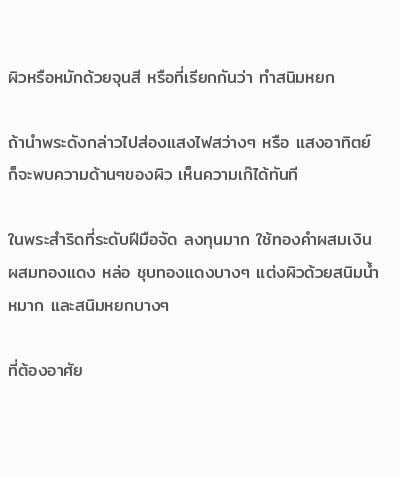ผิวหรือหมักด้วยจุนสี หรือที่เรียกกันว่า ทำสนิมหยก

ถ้านำพระดังกล่าวไปส่องแสงไฟสว่างๆ หรือ แสงอาทิตย์ก็จะพบความด้านๆของผิว เห็นความเก๊ได้ทันที

ในพระสำริดที่ระดับฝีมือจัด ลงทุนมาก ใช้ทองคำผสมเงิน ผสมทองแดง หล่อ ชุบทองแดงบางๆ แต่งผิวด้วยสนิมน้ำหมาก และสนิมหยกบางๆ

ที่ต้องอาศัย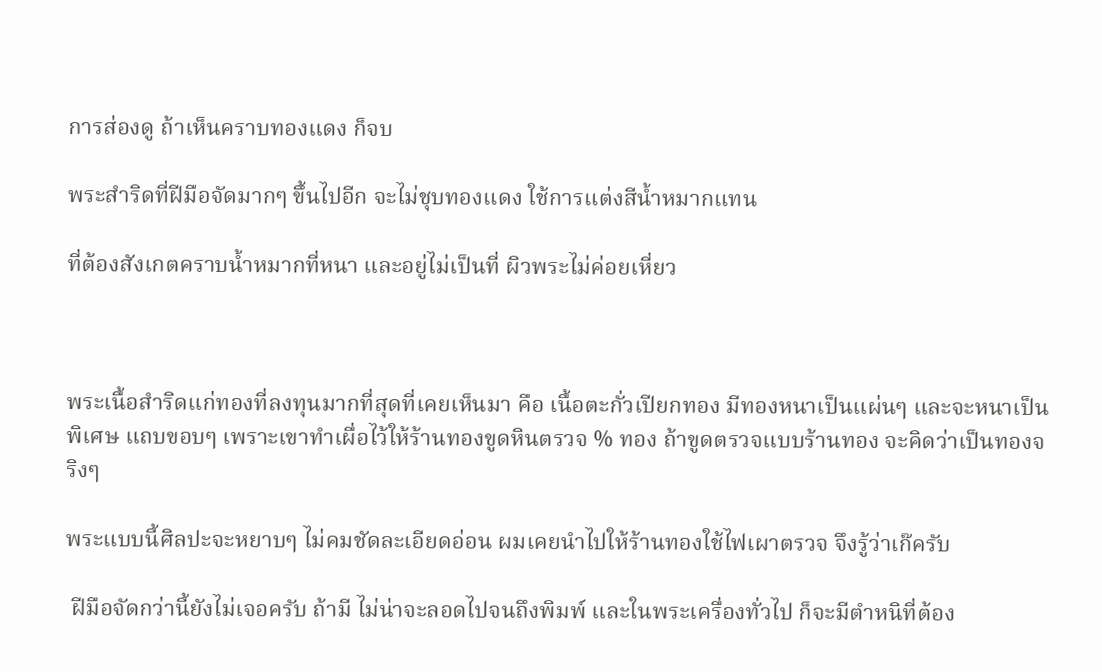การส่องดู ถ้าเห็นคราบทองแดง ก็จบ

พระสำริดที่ฝีมือจัดมากๆ ขึ้นไปอีก จะไม่ชุบทองแดง ใช้การแต่งสีน้ำหมากแทน

ที่ต้องสังเกตคราบน้ำหมากที่หนา และอยู่ไม่เป็นที่ ผิวพระไม่ค่อยเหี่ยว



พระเนื้อสำริดแก่ทองที่ลงทุนมากที่สุดที่เคยเห็นมา คือ เนื้อตะกั่วเปียกทอง มีทองหนาเป็นแผ่นๆ และจะหนาเป็นพิเศษ แถบขอบๆ เพราะเขาทำเผื่อไว้ให้ร้านทองขูดหินตรวจ % ทอง ถ้าขูดตรวจแบบร้านทอง จะคิดว่าเป็นทองจริงๆ

พระแบบนี้ศิลปะจะหยาบๆ ไม่คมชัดละเอียดอ่อน ผมเคยนำไปให้ร้านทองใช้ไฟเผาตรวจ จึงรู้ว่าเก๊ครับ

 ฝีมือจัดกว่านี้ยังไม่เจอครับ ถ้ามี ไม่น่าจะลอดไปจนถึงพิมพ์ และในพระเครื่องทั่วไป ก็จะมีตำหนิที่ต้อง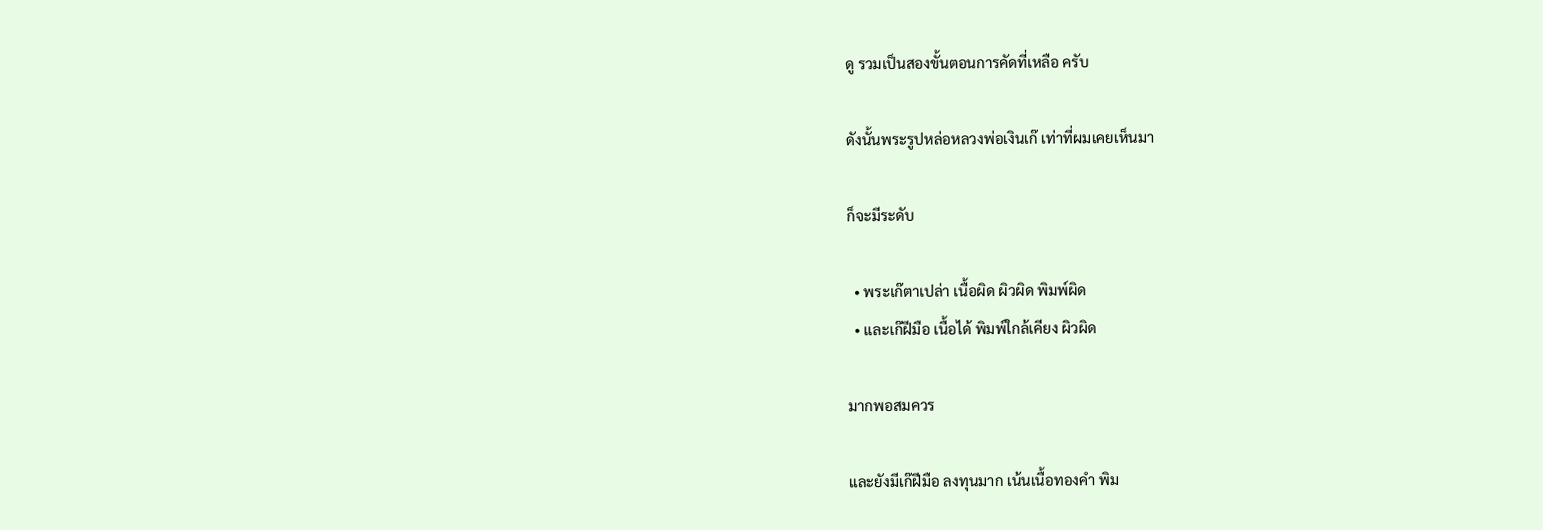ดู รวมเป็นสองขั้นตอนการคัดที่เหลือ ครับ

ดังนั้นพระรูปหล่อหลวงพ่อเงินเก๊ เท่าที่ผมเคยเห็นมา

ก็จะมีระดับ

  • พระเก๊ตาเปล่า เนื้อผิด ผิวผิด พิมพ์ผิด
  • และเก๊ฝีมือ เนื้อได้ พิมพ์ใกล้เคียง ผิวผิด

มากพอสมควร

และยังมีเก๊ฝีมือ ลงทุนมาก เน้นเนื้อทองคำ พิม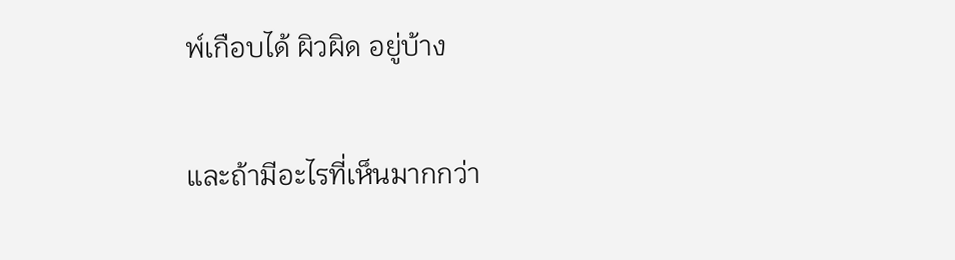พ์เกือบได้ ผิวผิด อยู่บ้าง

และถ้ามีอะไรที่เห็นมากกว่า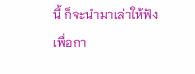นี้ ก็จะนำมาเล่าให้ฟัง เพื่อกา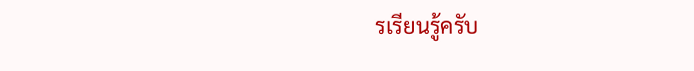รเรียนรู้ครับ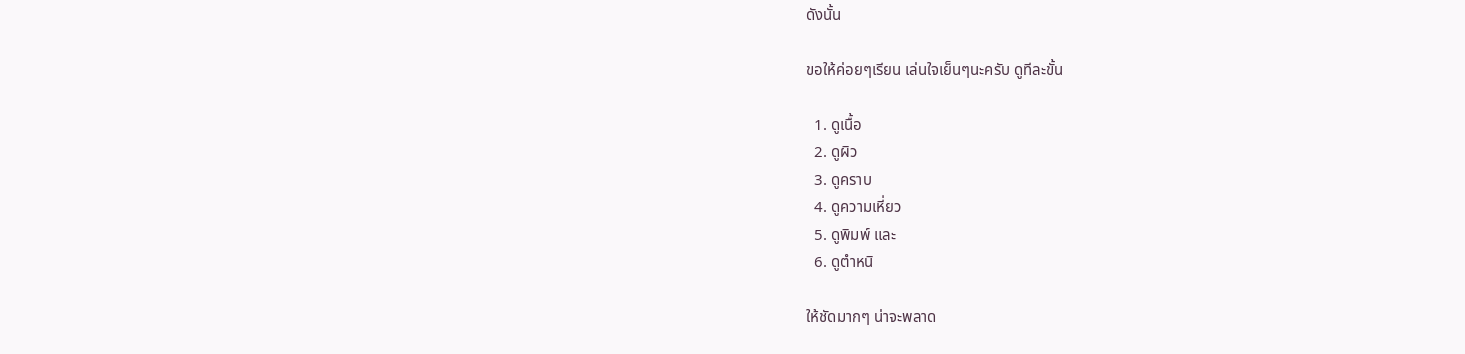ดังนั้น

ขอให้ค่อยๆเรียน เล่นใจเย็นๆนะครับ ดูทีละขั้น

  1. ดูเนื้อ
  2. ดูผิว
  3. ดูคราบ
  4. ดูความเหี่ยว
  5. ดูพิมพ์ และ
  6. ดูตำหนิ

ให้ชัดมากๆ น่าจะพลาด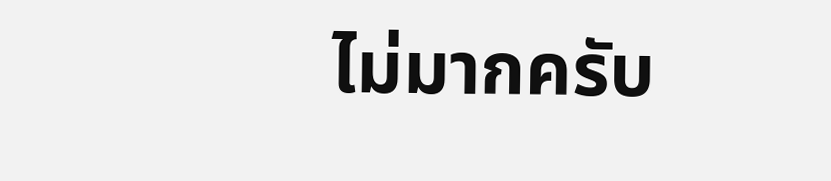ไม่มากครับ